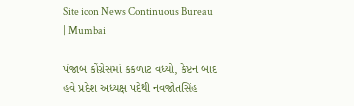Site icon News Continuous Bureau | Mumbai

પંજાબ કોંગ્રેસમાં કકળાટ વધ્યો, કેપ્ટન બાદ હવે પ્રદેશ અધ્યક્ષ પદેથી નવજોતસિંહ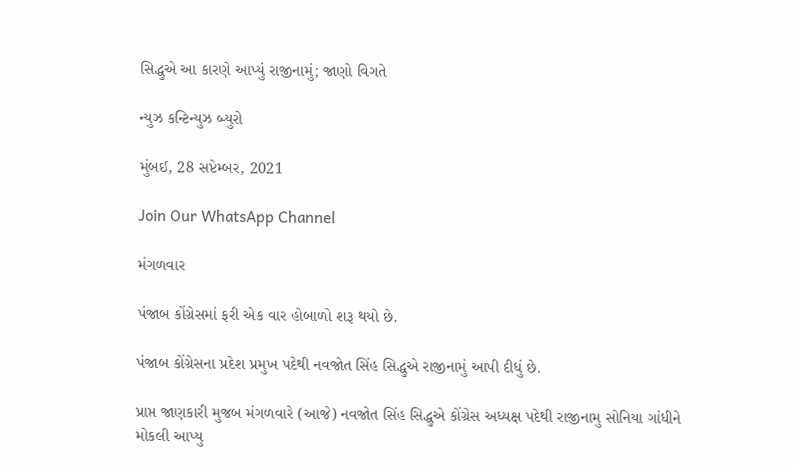સિદ્ધુએ આ કારણે આપ્યું રાજીનામું; જાણો વિગતે

ન્યુઝ કન્ટિન્યુઝ બ્યુરો

મુંબઈ, 28 સપ્ટેમ્બર, 2021

Join Our WhatsApp Channel

મંગળવાર

પંજાબ કોંગ્રેસમાં ફરી એક વાર હોબાળો શરૂ થયો છે.

પંજાબ કોંગ્રેસના પ્રદેશ પ્રમુખ પદેથી નવજોત સિંહ સિદ્ધુએ રાજીનામું આપી દીધું છે.

પ્રાપ્ત જાણકારી મુજબ મંગળવારે (આજે) નવજોત સિંહ સિદ્ધુએ કોંગ્રેસ અધ્યક્ષ પદેથી રાજીનામુ સોનિયા ગાંધીને મોકલી આપ્યુ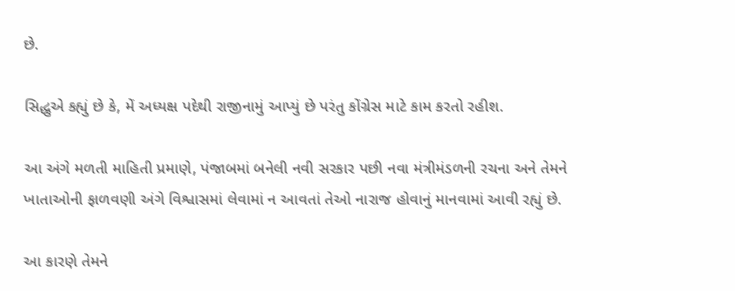છે.

સિદ્ધુએ કહ્યું છે કે, મેં અધ્યક્ષ પદેથી રાજીનામું આપ્યું છે પરંતુ કોંગ્રેસ માટે કામ કરતો રહીશ.

આ અંગે મળતી માહિતી પ્રમાણે, પંજાબમાં બનેલી નવી સરકાર પછી નવા મંત્રીમંડળની રચના અને તેમને ખાતાઓની ફાળવણી અંગે વિશ્વાસમાં લેવામાં ન આવતાં તેઓ નારાજ હોવાનું માનવામાં આવી રહ્યું છે.

આ કારણે તેમને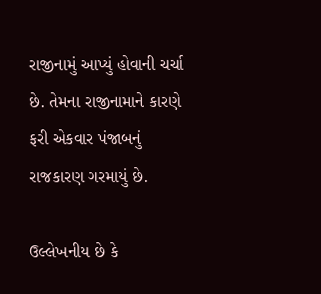રાજીનામું આપ્યું હોવાની ચર્ચા છે. તેમના રાજીનામાને કારણે ફરી એકવાર પંજાબનું રાજકારણ ગરમાયું છે.

ઉલ્લેખનીય છે કે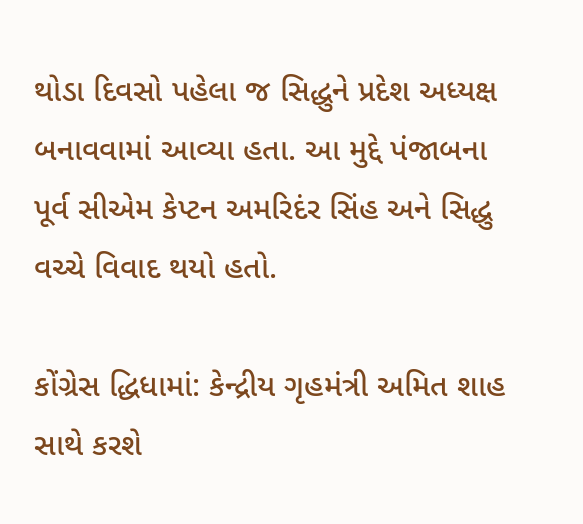થોડા દિવસો પહેલા જ સિદ્ધુને પ્રદેશ અધ્યક્ષ બનાવવામાં આવ્યા હતા. આ મુદ્દે પંજાબના પૂર્વ સીએમ કેપ્ટન અમરિદંર સિંહ અને સિદ્ધુ વચ્ચે વિવાદ થયો હતો.

કોંગ્રેસ દ્ધિધામાં: કેન્દ્રીય ગૃહમંત્રી અમિત શાહ સાથે કરશે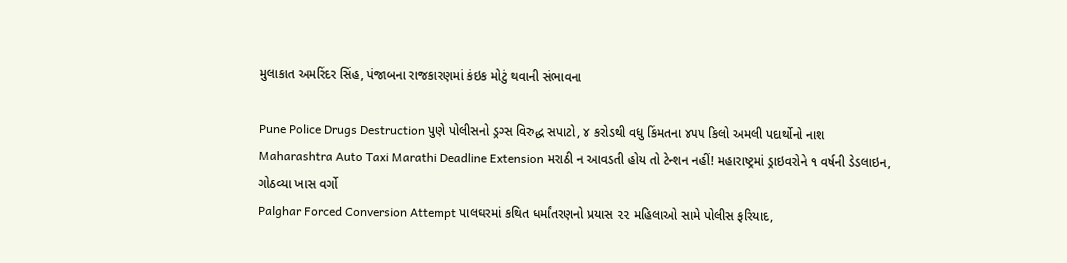મુલાકાત અમરિંદર સિંહ, પંજાબના રાજકારણમાં કંઇક મોટું થવાની સંભાવના

Pune Police Drugs Destruction પુણે પોલીસનો ડ્રગ્સ વિરુદ્ધ સપાટો, ૪ કરોડથી વધુ કિંમતના ૪૫૫ કિલો અમલી પદાર્થોનો નાશ
Maharashtra Auto Taxi Marathi Deadline Extension મરાઠી ન આવડતી હોય તો ટેન્શન નહીં! મહારાષ્ટ્રમાં ડ્રાઇવરોને ૧ વર્ષની ડેડલાઇન, ગોઠવ્યા ખાસ વર્ગો
Palghar Forced Conversion Attempt પાલઘરમાં કથિત ધર્માંતરણનો પ્રયાસ ૨૨ મહિલાઓ સામે પોલીસ ફરિયાદ,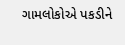ગામલોકોએ પકડીને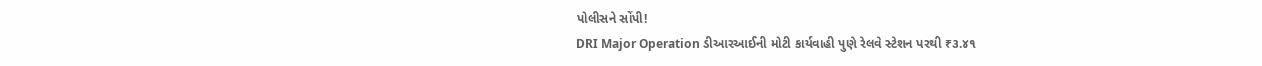પોલીસને સોંપી!
DRI Major Operation ડીઆરઆઈની મોટી કાર્યવાહી પુણે રેલવે સ્ટેશન પરથી ₹૩.૪૧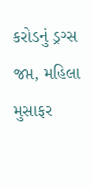કરોડનું ડ્રગ્સ જપ્ત, મહિલા મુસાફર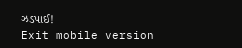ઝડપાઈ!
Exit mobile version